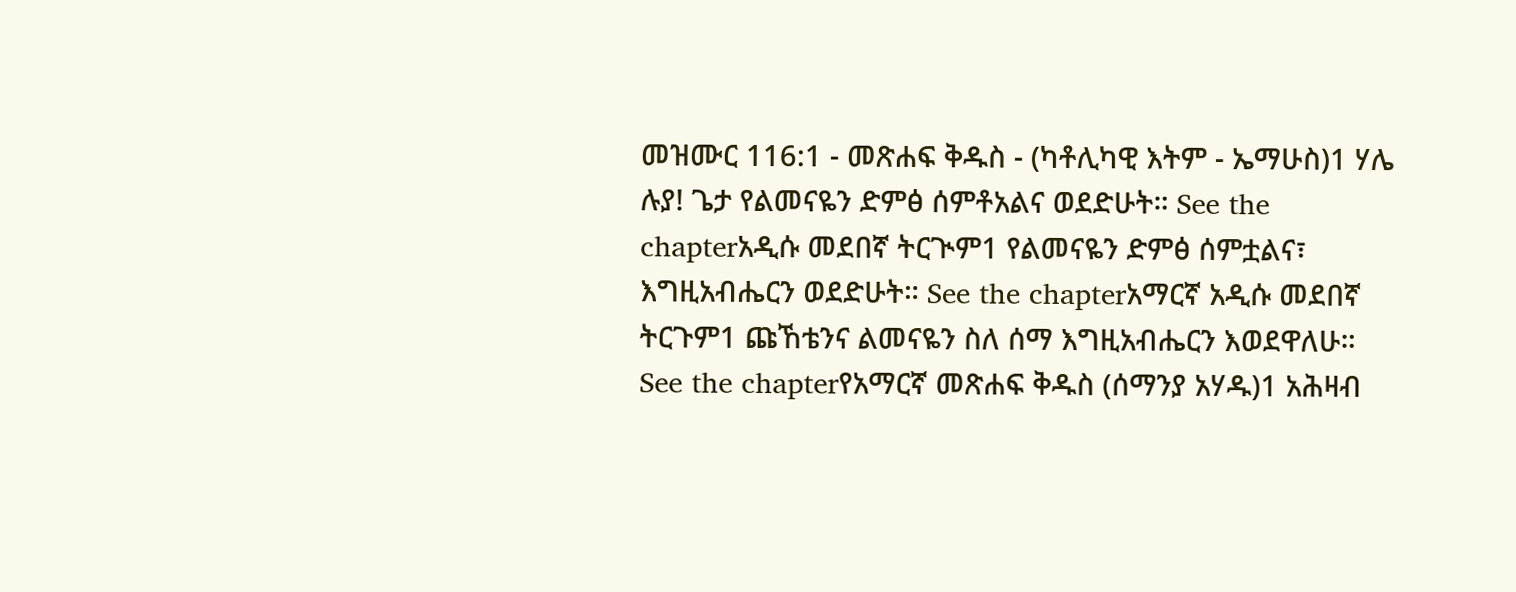መዝሙር 116:1 - መጽሐፍ ቅዱስ - (ካቶሊካዊ እትም - ኤማሁስ)1 ሃሌ ሉያ! ጌታ የልመናዬን ድምፅ ሰምቶአልና ወደድሁት። See the chapterአዲሱ መደበኛ ትርጒም1 የልመናዬን ድምፅ ሰምቷልና፣ እግዚአብሔርን ወደድሁት። See the chapterአማርኛ አዲሱ መደበኛ ትርጉም1 ጩኸቴንና ልመናዬን ስለ ሰማ እግዚአብሔርን እወደዋለሁ። See the chapterየአማርኛ መጽሐፍ ቅዱስ (ሰማንያ አሃዱ)1 አሕዛብ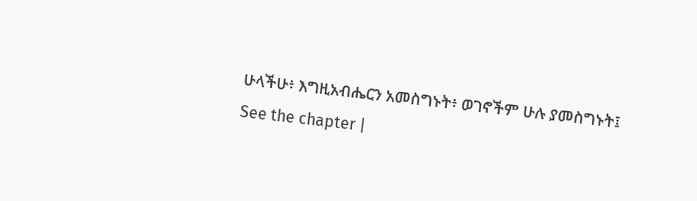ሁላችሁ፥ እግዚአብሔርን አመስግኑት፥ ወገኖችም ሁሉ ያመስግኑት፤ See the chapter |